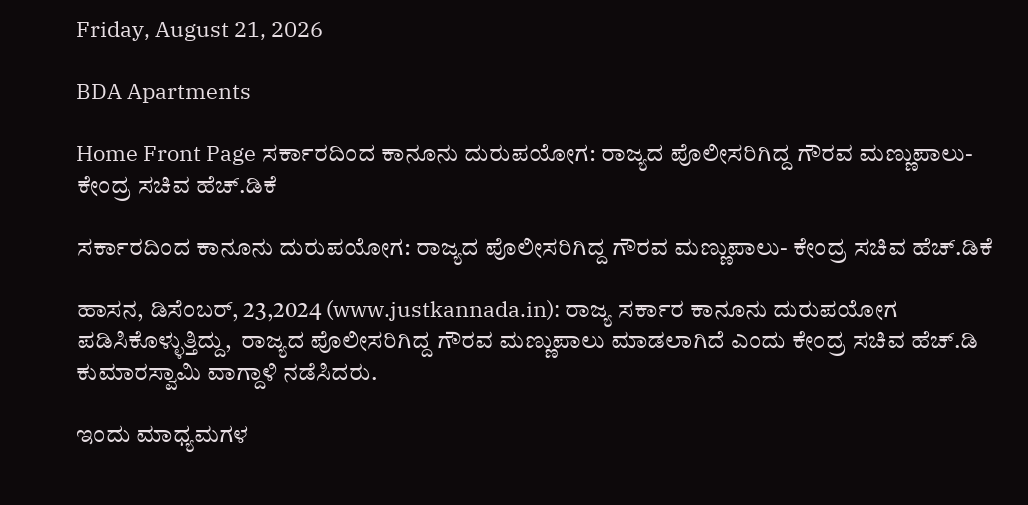Friday, August 21, 2026

BDA Apartments

Home Front Page ಸರ್ಕಾರದಿಂದ ಕಾನೂನು ದುರುಪಯೋಗ: ರಾಜ್ಯದ ಪೊಲೀಸರಿಗಿದ್ದ ಗೌರವ ಮಣ್ಣುಪಾಲು- ಕೇಂದ್ರ ಸಚಿವ ಹೆಚ್.ಡಿಕೆ

ಸರ್ಕಾರದಿಂದ ಕಾನೂನು ದುರುಪಯೋಗ: ರಾಜ್ಯದ ಪೊಲೀಸರಿಗಿದ್ದ ಗೌರವ ಮಣ್ಣುಪಾಲು- ಕೇಂದ್ರ ಸಚಿವ ಹೆಚ್.ಡಿಕೆ

ಹಾಸನ, ಡಿಸೆಂಬರ್, 23,2024 (www.justkannada.in): ರಾಜ್ಯ ಸರ್ಕಾರ ಕಾನೂನು ದುರುಪಯೋಗ ಪಡಿಸಿಕೊಳ್ಳುತ್ತಿದ್ದು,  ರಾಜ್ಯದ ಪೊಲೀಸರಿಗಿದ್ದ ಗೌರವ ಮಣ್ಣುಪಾಲು ಮಾಡಲಾಗಿದೆ ಎಂದು ಕೇಂದ್ರ ಸಚಿವ ಹೆಚ್.ಡಿ ಕುಮಾರಸ್ವಾಮಿ ವಾಗ್ದಾಳಿ ನಡೆಸಿದರು.

ಇಂದು ಮಾಧ್ಯಮಗಳ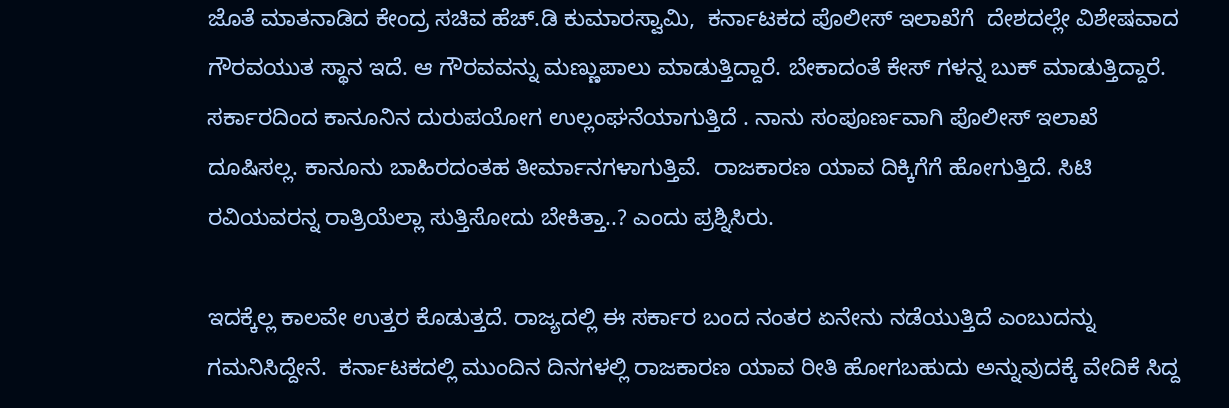ಜೊತೆ ಮಾತನಾಡಿದ ಕೇಂದ್ರ ಸಚಿವ ಹೆಚ್.ಡಿ ಕುಮಾರಸ್ವಾಮಿ,  ಕರ್ನಾಟಕದ ಪೊಲೀಸ್ ಇಲಾಖೆಗೆ  ದೇಶದಲ್ಲೇ ವಿಶೇಷವಾದ ಗೌರವಯುತ ಸ್ಥಾನ ಇದೆ. ಆ ಗೌರವವನ್ನು ಮಣ್ಣುಪಾಲು ಮಾಡುತ್ತಿದ್ದಾರೆ. ಬೇಕಾದಂತೆ ಕೇಸ್ ಗಳನ್ನ ಬುಕ್ ಮಾಡುತ್ತಿದ್ದಾರೆ. ಸರ್ಕಾರದಿಂದ ಕಾನೂನಿನ ದುರುಪಯೋಗ ಉಲ್ಲಂಘನೆಯಾಗುತ್ತಿದೆ . ನಾನು ಸಂಪೂರ್ಣವಾಗಿ ಪೊಲೀಸ್ ಇಲಾಖೆ ದೂಷಿಸಲ್ಲ. ಕಾನೂನು ಬಾಹಿರದಂತಹ ತೀರ್ಮಾನಗಳಾಗುತ್ತಿವೆ.  ರಾಜಕಾರಣ ಯಾವ ದಿಕ್ಕಿಗೆಗೆ ಹೋಗುತ್ತಿದೆ. ಸಿಟಿ ರವಿಯವರನ್ನ ರಾತ್ರಿಯೆಲ್ಲಾ ಸುತ್ತಿಸೋದು ಬೇಕಿತ್ತಾ..? ಎಂದು ಪ್ರಶ್ನಿಸಿರು.

ಇದಕ್ಕೆಲ್ಲ ಕಾಲವೇ ಉತ್ತರ ಕೊಡುತ್ತದೆ. ರಾಜ್ಯದಲ್ಲಿ ಈ ಸರ್ಕಾರ ಬಂದ ನಂತರ ಏನೇನು ನಡೆಯುತ್ತಿದೆ ಎಂಬುದನ್ನು ಗಮನಿಸಿದ್ದೇನೆ.  ಕರ್ನಾಟಕದಲ್ಲಿ ಮುಂದಿನ ದಿನಗಳಲ್ಲಿ ರಾಜಕಾರಣ ಯಾವ ರೀತಿ ಹೋಗಬಹುದು ಅನ್ನುವುದಕ್ಕೆ ವೇದಿಕೆ ಸಿದ್ದ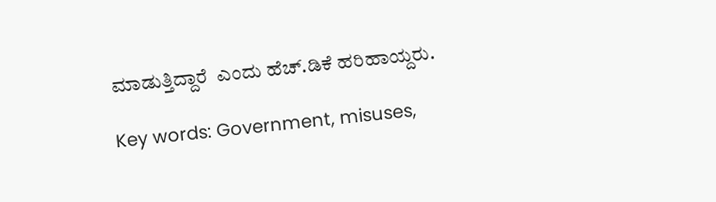ಮಾಡುತ್ತಿದ್ದಾರೆ  ಎಂದು ಹೆಚ್.ಡಿಕೆ ಹರಿಹಾಯ್ದರು.

Key words: Government, misuses,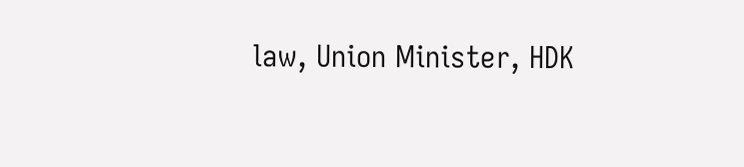law, Union Minister, HDK